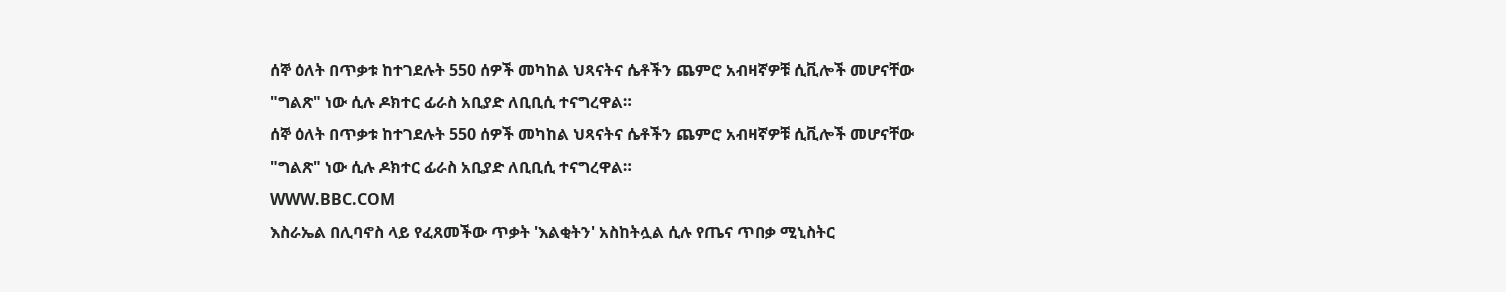ሰኞ ዕለት በጥቃቱ ከተገደሉት 550 ሰዎች መካከል ህጻናትና ሴቶችን ጨምሮ አብዛኛዎቹ ሲቪሎች መሆናቸው "ግልጽ" ነው ሲሉ ዶክተር ፊራስ አቢያድ ለቢቢሲ ተናግረዋል።
ሰኞ ዕለት በጥቃቱ ከተገደሉት 550 ሰዎች መካከል ህጻናትና ሴቶችን ጨምሮ አብዛኛዎቹ ሲቪሎች መሆናቸው "ግልጽ" ነው ሲሉ ዶክተር ፊራስ አቢያድ ለቢቢሲ ተናግረዋል።
WWW.BBC.COM
እስራኤል በሊባኖስ ላይ የፈጸመችው ጥቃት 'እልቂትን' አስከትሏል ሲሉ የጤና ጥበቃ ሚኒስትር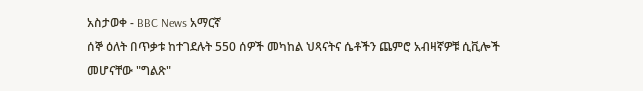አስታወቀ - BBC News አማርኛ
ሰኞ ዕለት በጥቃቱ ከተገደሉት 550 ሰዎች መካከል ህጻናትና ሴቶችን ጨምሮ አብዛኛዎቹ ሲቪሎች መሆናቸው "ግልጽ"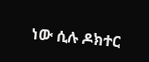ነው ሲሉ ዶክተር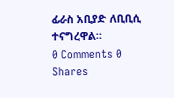ፊራስ አቢያድ ለቢቢሲ ተናግረዋል።
0 Comments 0 Shares